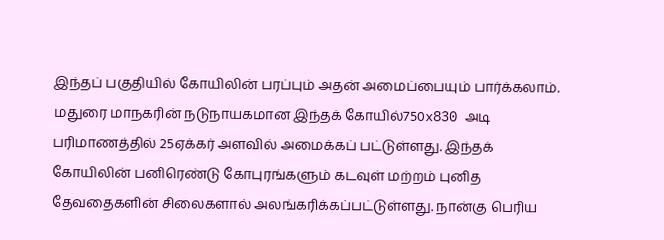இந்தப் பகுதியில் கோயிலின் பரப்பும் அதன் அமைப்பையும் பார்க்கலாம். மதுரை மாநகரின் நடுநாயகமான இந்தக் கோயில்750x830 அடி பரிமாணத்தில் 25ஏக்கர் அளவில் அமைக்கப் பட்டுள்ளது. இந்தக் கோயிலின் பனிரெண்டு கோபுரங்களும் கடவுள் மற்றம் புனித தேவதைகளின் சிலைகளால் அலங்கரிக்கப்பட்டுள்ளது. நான்கு பெரிய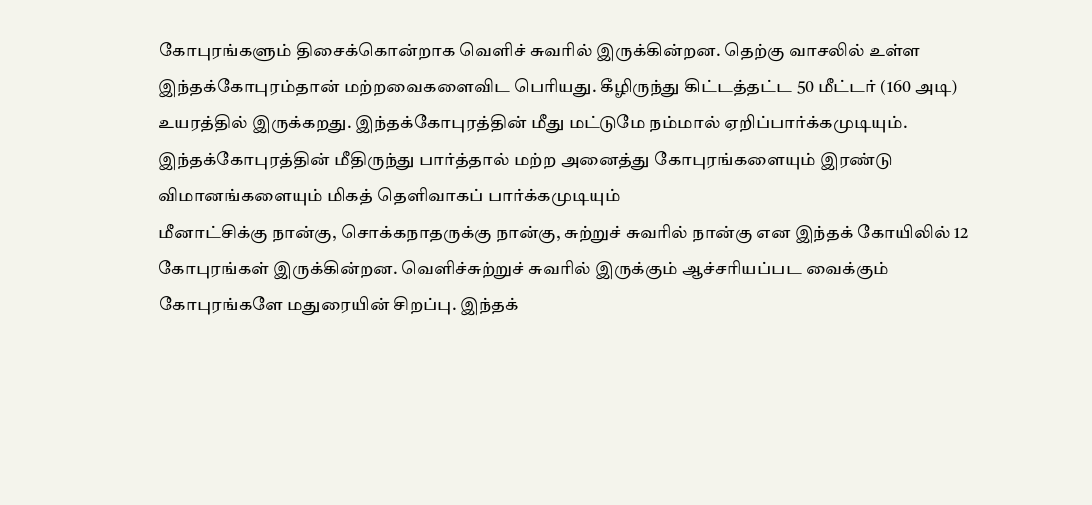கோபுரங்களும் திசைக்கொன்றாக வெளிச் சுவரில் இருக்கின்றன. தெற்கு வாசலில் உள்ள இந்தக்கோபுரம்தான் மற்றவைகளைவிட பெரியது. கீழிருந்து கிட்டத்தட்ட 50 மீட்டர் (160 அடி) உயரத்தில் இருக்கறது. இந்தக்கோபுரத்தின் மீது மட்டுமே நம்மால் ஏறிப்பார்க்கமுடியும். இந்தக்கோபுரத்தின் மீதிருந்து பார்த்தால் மற்ற அனைத்து கோபுரங்களையும் இரண்டு விமானங்களையும் மிகத் தெளிவாகப் பார்க்கமுடியும்
மீனாட்சிக்கு நான்கு, சொக்கநாதருக்கு நான்கு, சுற்றுச் சுவரில் நான்கு என இந்தக் கோயிலில் 12 கோபுரங்கள் இருக்கின்றன. வெளிச்சுற்றுச் சுவரில் இருக்கும் ஆச்சரியப்பட வைக்கும் கோபுரங்களே மதுரையின் சிறப்பு. இந்தக்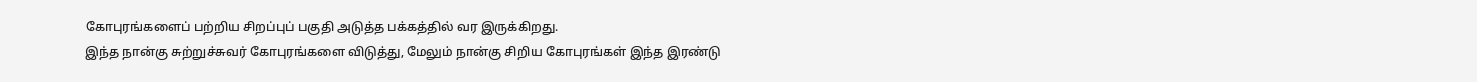கோபுரங்களைப் பற்றிய சிறப்புப் பகுதி அடுத்த பக்கத்தில் வர இருக்கிறது.
இந்த நான்கு சுற்றுச்சுவர் கோபுரங்களை விடுத்து, மேலும் நான்கு சிறிய கோபுரங்கள் இந்த இரண்டு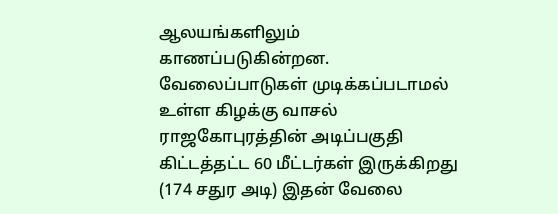ஆலயங்களிலும் காணப்படுகின்றன. வேலைப்பாடுகள் முடிக்கப்படாமல் உள்ள கிழக்கு வாசல் ராஜகோபுரத்தின் அடிப்பகுதி கிட்டத்தட்ட 60 மீட்டர்கள் இருக்கிறது (174 சதுர அடி) இதன் வேலை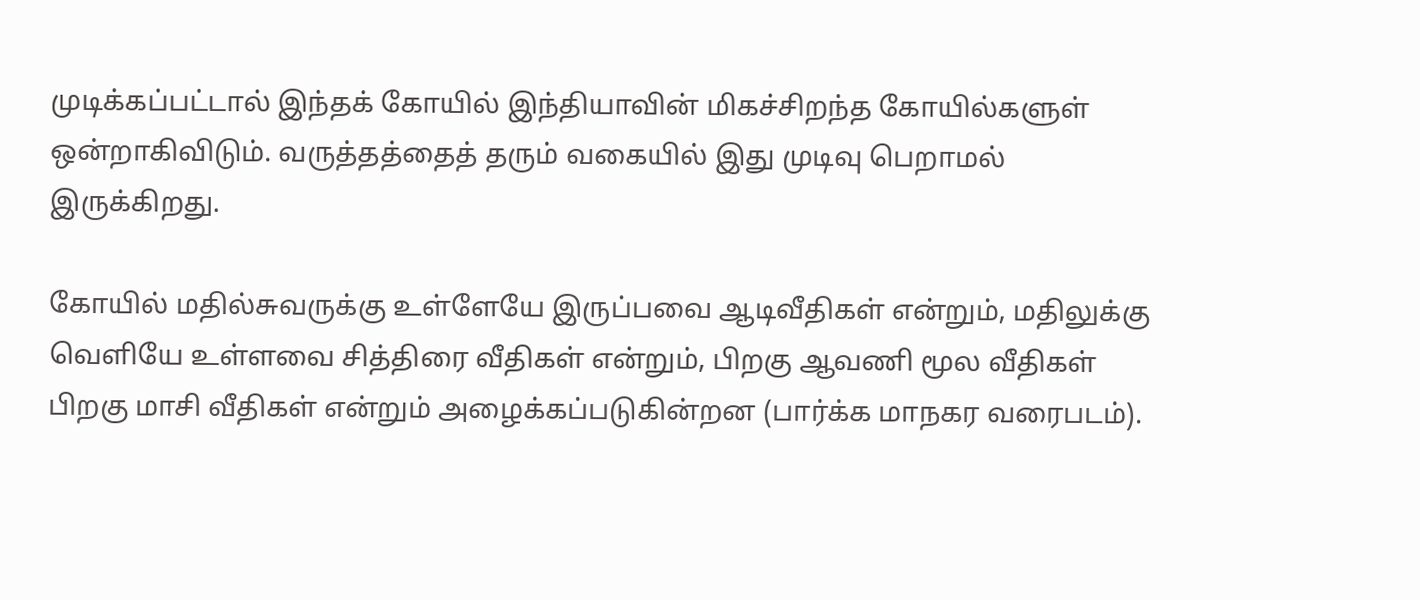முடிக்கப்பட்டால் இந்தக் கோயில் இந்தியாவின் மிகச்சிறந்த கோயில்களுள் ஒன்றாகிவிடும். வருத்தத்தைத் தரும் வகையில் இது முடிவு பெறாமல் இருக்கிறது.

கோயில் மதில்சுவருக்கு உள்ளேயே இருப்பவை ஆடிவீதிகள் என்றும், மதிலுக்கு வெளியே உள்ளவை சித்திரை வீதிகள் என்றும், பிறகு ஆவணி மூல வீதிகள் பிறகு மாசி வீதிகள் என்றும் அழைக்கப்படுகின்றன (பார்க்க மாநகர வரைபடம்).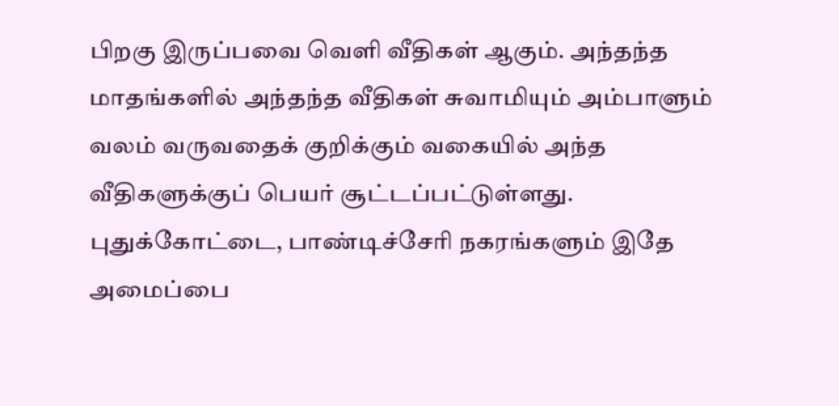பிறகு இருப்பவை வெளி வீதிகள் ஆகும். அந்தந்த மாதங்களில் அந்தந்த வீதிகள் சுவாமியும் அம்பாளும் வலம் வருவதைக் குறிக்கும் வகையில் அந்த வீதிகளுக்குப் பெயர் சூட்டப்பட்டுள்ளது. புதுக்கோட்டை, பாண்டிச்சேரி நகரங்களும் இதே அமைப்பை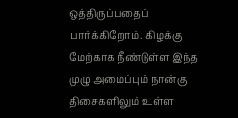ஒத்திருப்பதைப் பார்க்கிறோம். கிழக்கு மேற்காக நீண்டுள்ள இந்த முழு அமைப்பும் நான்கு திசைகளிலும் உள்ள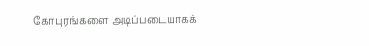கோபுரங்களை அடிப்படையாகக்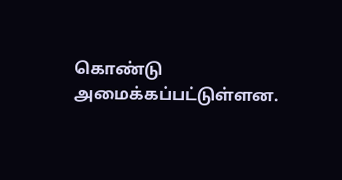கொண்டு அமைக்கப்பட்டுள்ளன.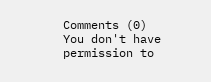Comments (0)
You don't have permission to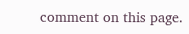comment on this page.